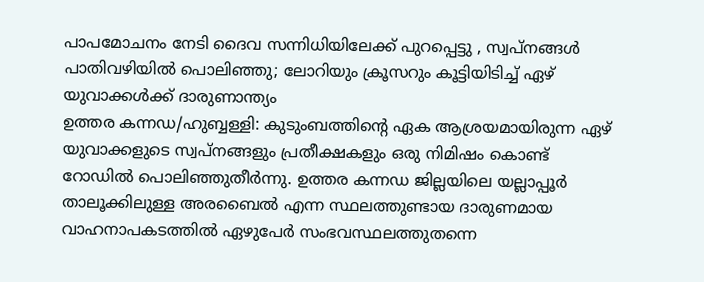പാപമോചനം നേടി ദൈവ സന്നിധിയിലേക്ക് പുറപ്പെട്ടു , സ്വപ്നങ്ങൾ പാതിവഴിയിൽ പൊലിഞ്ഞു; ലോറിയും ക്രൂസറും കൂട്ടിയിടിച്ച് ഏഴ് യുവാക്കൾക്ക് ദാരുണാന്ത്യം
ഉത്തര കന്നഡ/ഹുബ്ബള്ളി: കുടുംബത്തിന്റെ ഏക ആശ്രയമായിരുന്ന ഏഴ് യുവാക്കളുടെ സ്വപ്നങ്ങളും പ്രതീക്ഷകളും ഒരു നിമിഷം കൊണ്ട് റോഡിൽ പൊലിഞ്ഞുതീർന്നു. ഉത്തര കന്നഡ ജില്ലയിലെ യല്ലാപ്പൂർ താലൂക്കിലുള്ള അരബൈൽ എന്ന സ്ഥലത്തുണ്ടായ ദാരുണമായ വാഹനാപകടത്തിൽ ഏഴുപേർ സംഭവസ്ഥലത്തുതന്നെ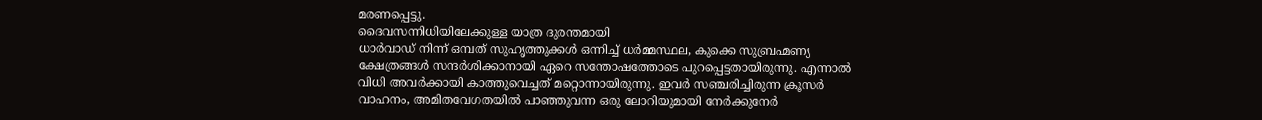മരണപ്പെട്ടു.
ദൈവസന്നിധിയിലേക്കുള്ള യാത്ര ദുരന്തമായി
ധാർവാഡ് നിന്ന് ഒമ്പത് സുഹൃത്തുക്കൾ ഒന്നിച്ച് ധർമ്മസ്ഥല, കുക്കെ സുബ്രഹ്മണ്യ ക്ഷേത്രങ്ങൾ സന്ദർശിക്കാനായി ഏറെ സന്തോഷത്തോടെ പുറപ്പെട്ടതായിരുന്നു. എന്നാൽ വിധി അവർക്കായി കാത്തുവെച്ചത് മറ്റൊന്നായിരുന്നു. ഇവർ സഞ്ചരിച്ചിരുന്ന ക്രൂസർ വാഹനം, അമിതവേഗതയിൽ പാഞ്ഞുവന്ന ഒരു ലോറിയുമായി നേർക്കുനേർ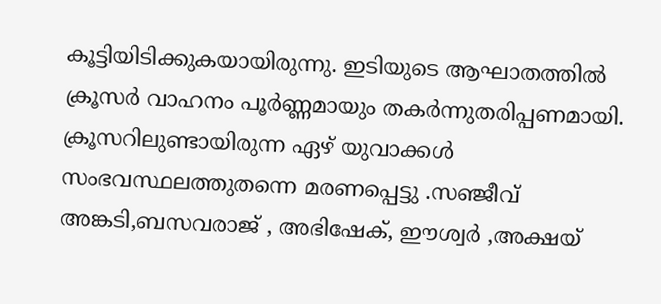കൂട്ടിയിടിക്കുകയായിരുന്നു. ഇടിയുടെ ആഘാതത്തിൽ ക്രൂസർ വാഹനം പൂർണ്ണമായും തകർന്നുതരിപ്പണമായി. ക്രൂസറിലുണ്ടായിരുന്ന ഏഴ് യുവാക്കൾ സംഭവസ്ഥലത്തുതന്നെ മരണപ്പെട്ടു .സഞ്ജീവ് അങ്കടി,ബസവരാജ് , അഭിഷേക്, ഈശ്വർ ,അക്ഷയ്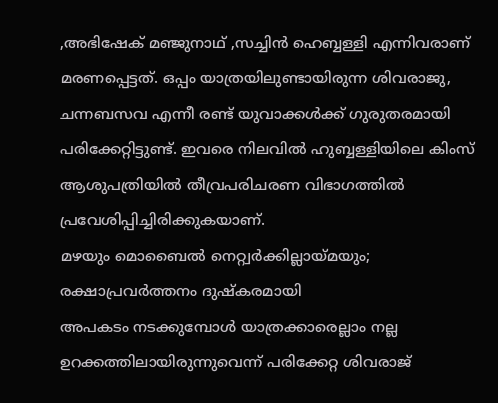,അഭിഷേക് മഞ്ജുനാഥ് ,സച്ചിൻ ഹെബ്ബള്ളി എന്നിവരാണ് മരണപ്പെട്ടത്. ഒപ്പം യാത്രയിലുണ്ടായിരുന്ന ശിവരാജു, ചന്നബസവ എന്നീ രണ്ട് യുവാക്കൾക്ക് ഗുരുതരമായി പരിക്കേറ്റിട്ടുണ്ട്. ഇവരെ നിലവിൽ ഹുബ്ബള്ളിയിലെ കിംസ് ആശുപത്രിയിൽ തീവ്രപരിചരണ വിഭാഗത്തിൽ പ്രവേശിപ്പിച്ചിരിക്കുകയാണ്.
മഴയും മൊബൈൽ നെറ്റ്വർക്കില്ലായ്മയും; രക്ഷാപ്രവർത്തനം ദുഷ്കരമായി
അപകടം നടക്കുമ്പോൾ യാത്രക്കാരെല്ലാം നല്ല ഉറക്കത്തിലായിരുന്നുവെന്ന് പരിക്കേറ്റ ശിവരാജ്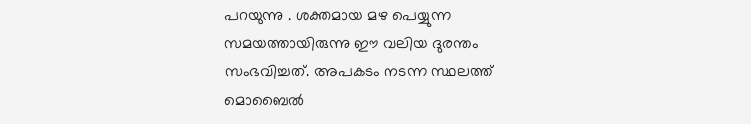പറയുന്നു . ശക്തമായ മഴ പെയ്യുന്ന സമയത്തായിരുന്നു ഈ വലിയ ദുരന്തം സംഭവിച്ചത്. അപകടം നടന്ന സ്ഥലത്ത് മൊബൈൽ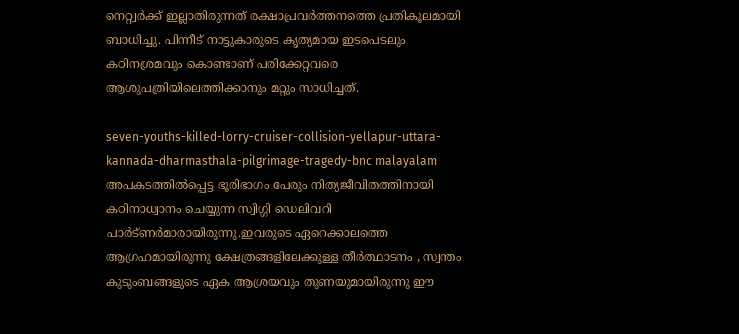നെറ്റ്വർക്ക് ഇല്ലാതിരുന്നത് രക്ഷാപ്രവർത്തനത്തെ പ്രതികൂലമായി ബാധിച്ചു. പിന്നീട് നാട്ടുകാരുടെ കൃത്യമായ ഇടപെടലും കഠിനശ്രമവും കൊണ്ടാണ് പരിക്കേറ്റവരെ ആശുപത്രിയിലെത്തിക്കാനും മറ്റും സാധിച്ചത്.

seven-youths-killed-lorry-cruiser-collision-yellapur-uttara-kannada-dharmasthala-pilgrimage-tragedy-bnc malayalam
അപകടത്തിൽപ്പെട്ട ഭൂരിഭാഗം പേരും നിത്യജീവിതത്തിനായി കഠിനാധ്വാനം ചെയ്യുന്ന സ്വിഗ്ഗി ഡെലിവറി പാർട്ണർമാരായിരുന്നു.ഇവരുടെ ഏറെക്കാലത്തെ ആഗ്രഹമായിരുന്നു ക്ഷേത്രങ്ങളിലേക്കുള്ള തീർത്ഥാടനം , സ്വന്തം കുടുംബങ്ങളുടെ ഏക ആശ്രയവും തുണയുമായിരുന്നു ഈ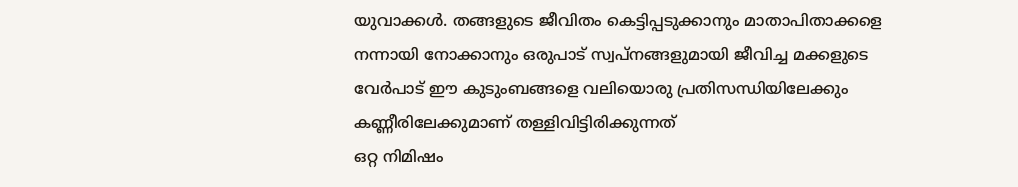യുവാക്കൾ. തങ്ങളുടെ ജീവിതം കെട്ടിപ്പടുക്കാനും മാതാപിതാക്കളെ നന്നായി നോക്കാനും ഒരുപാട് സ്വപ്നങ്ങളുമായി ജീവിച്ച മക്കളുടെ വേർപാട് ഈ കുടുംബങ്ങളെ വലിയൊരു പ്രതിസന്ധിയിലേക്കും കണ്ണീരിലേക്കുമാണ് തള്ളിവിട്ടിരിക്കുന്നത്
ഒറ്റ നിമിഷം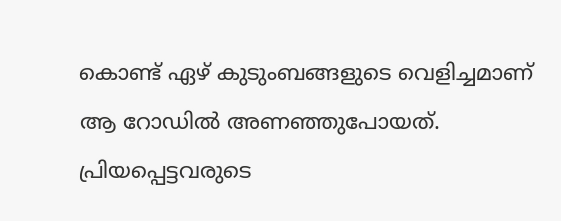കൊണ്ട് ഏഴ് കുടുംബങ്ങളുടെ വെളിച്ചമാണ് ആ റോഡിൽ അണഞ്ഞുപോയത്. പ്രിയപ്പെട്ടവരുടെ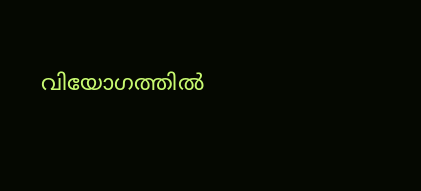വിയോഗത്തിൽ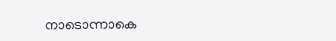നാടൊന്നാകെ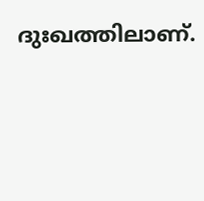ദുഃഖത്തിലാണ്.